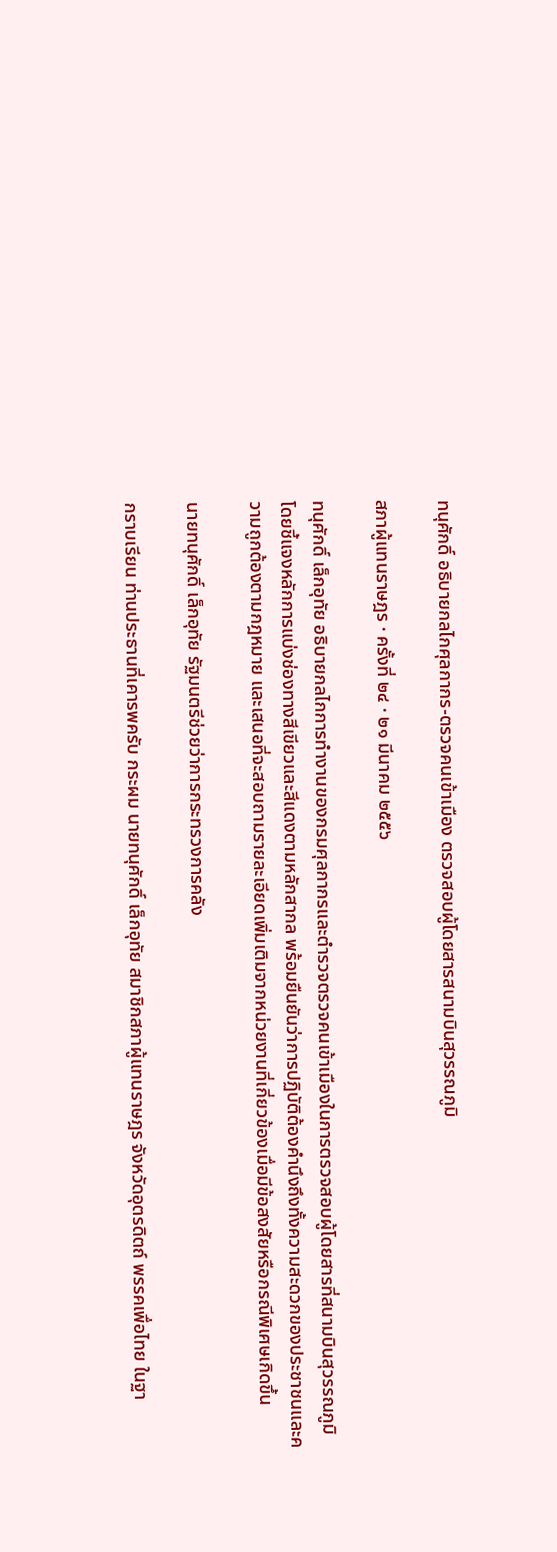ทนุศักดิ์ อธิบายกลไกศุลกากร-ตรวจคนเข้าเมือง ตรวจสอบผู้โดยสารสนามบินสุวรรณภูมิ

สภาผู้แทนราษฎร · ครั้งที่ ๒๔ · ๒๑ มีนาคม ๒๕๕๖

ทนุศักดิ์ เล็กอุทัย อธิบายกลไกการทำงานของกรมศุลกากรและตำรวจตรวจคนเข้าเมืองในการตรวจสอบผู้โดยสารที่สนามบินสุวรรณภูมิ โดยชี้แจงหลักการแบ่งช่องทางสีเขียวและสีแดงตามหลักสากล พร้อมยืนยันว่าการปฏิบัติต้องคำนึงถึงทั้งความสะดวกของประชาชนและความถูกต้องตามกฎหมาย และเสนอที่จะสอบถามรายละเอียดเพิ่มเติมจากหน่วยงานที่เกี่ยวข้องเมื่อมีข้อสงสัยหรือกรณีพิเศษเกิดขึ้น

นายทนุศักดิ์ เล็กอุทัย รัฐมนตรีช่วยว่าการกระทรวงการคลัง

กราบเรียน ท่านประธานที่เคารพครับ กระผม นายทนุศักดิ์ เล็กอุทัย สมาชิกสภาผู้แทนราษฎร จังหวัดอุตรดิตถ์ พรรคเพื่อไทย ในฐา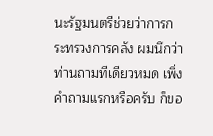นะรัฐมนตรีช่วยว่าการกระทรวงการคลัง ผมนึกว่า ท่านถามทีเดียวหมด เพิ่งคำถามแรกหรือครับ ก็ขอ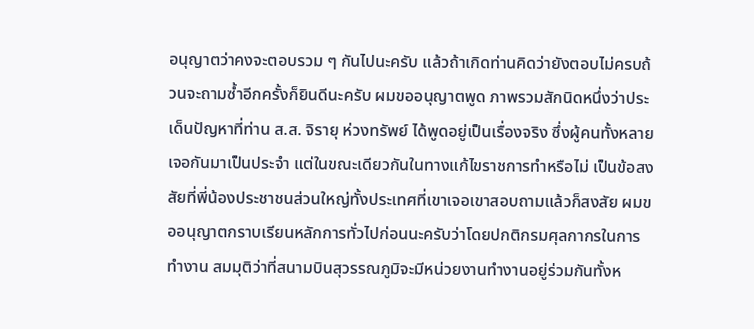อนุญาตว่าคงจะตอบรวม ๆ กันไปนะครับ แล้วถ้าเกิดท่านคิดว่ายังตอบไม่ครบถ้วนจะถามซ้ำอีกครั้งก็ยินดีนะครับ ผมขออนุญาตพูด ภาพรวมสักนิดหนึ่งว่าประเด็นปัญหาที่ท่าน ส.ส. จิรายุ ห่วงทรัพย์ ได้พูดอยู่เป็นเรื่องจริง ซึ่งผู้คนทั้งหลายเจอกันมาเป็นประจำ แต่ในขณะเดียวกันในทางแก้ไขราชการทำหรือไม่ เป็นข้อสงสัยที่พี่น้องประชาชนส่วนใหญ่ทั้งประเทศที่เขาเจอเขาสอบถามแล้วก็สงสัย ผมขออนุญาตกราบเรียนหลักการทั่วไปก่อนนะครับว่าโดยปกติกรมศุลกากรในการทำงาน สมมุติว่าที่สนามบินสุวรรณภูมิจะมีหน่วยงานทำงานอยู่ร่วมกันทั้งห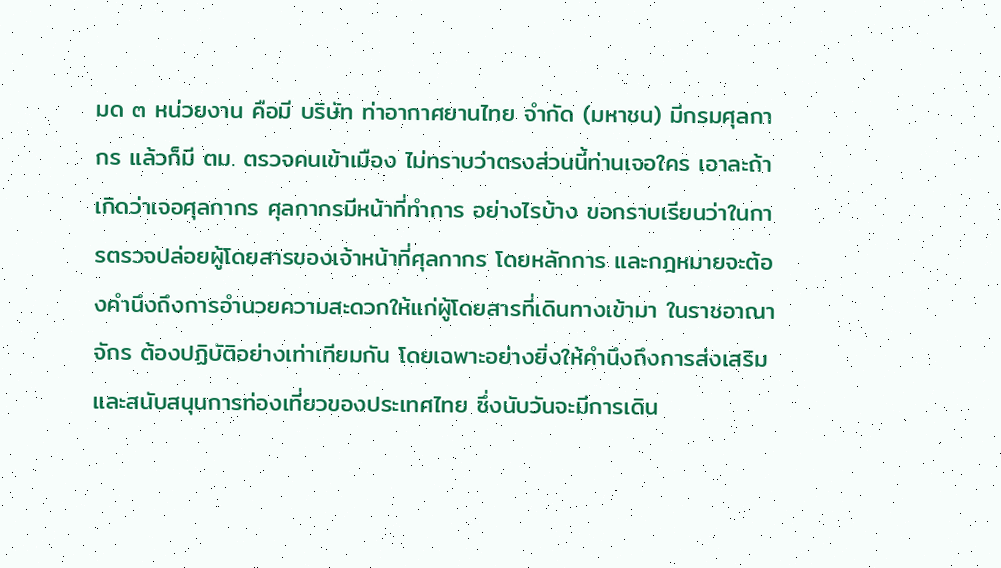มด ๓ หน่วยงาน คือมี บริษัท ท่าอากาศยานไทย จำกัด (มหาชน) มีกรมศุลกากร แล้วก็มี ตม. ตรวจคนเข้าเมือง ไม่ทราบว่าตรงส่วนนี้ท่านเจอใคร เอาละถ้าเกิดว่าเจอศุลกากร ศุลกากรมีหน้าที่ทำการ อย่างไรบ้าง ขอกราบเรียนว่าในการตรวจปล่อยผู้โดยสารของเจ้าหน้าที่ศุลกากร โดยหลักการ และกฎหมายจะต้องคำนึงถึงการอำนวยความสะดวกให้แก่ผู้โดยสารที่เดินทางเข้ามา ในราชอาณาจักร ต้องปฏิบัติอย่างเท่าเทียมกัน โดยเฉพาะอย่างยิ่งให้คำนึงถึงการส่งเสริม และสนับสนุนการท่องเที่ยวของประเทศไทย ซึ่งนับวันจะมีการเดิน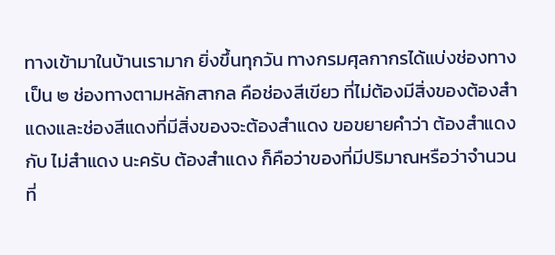ทางเข้ามาในบ้านเรามาก ยิ่งขึ้นทุกวัน ทางกรมศุลกากรได้แบ่งช่องทางเป็น ๒ ช่องทางตามหลักสากล คือช่องสีเขียว ที่ไม่ต้องมีสิ่งของต้องสำแดงและช่องสีแดงที่มีสิ่งของจะต้องสำแดง ขอขยายคำว่า ต้องสำแดง กับ ไม่สำแดง นะครับ ต้องสำแดง ก็คือว่าของที่มีปริมาณหรือว่าจำนวนที่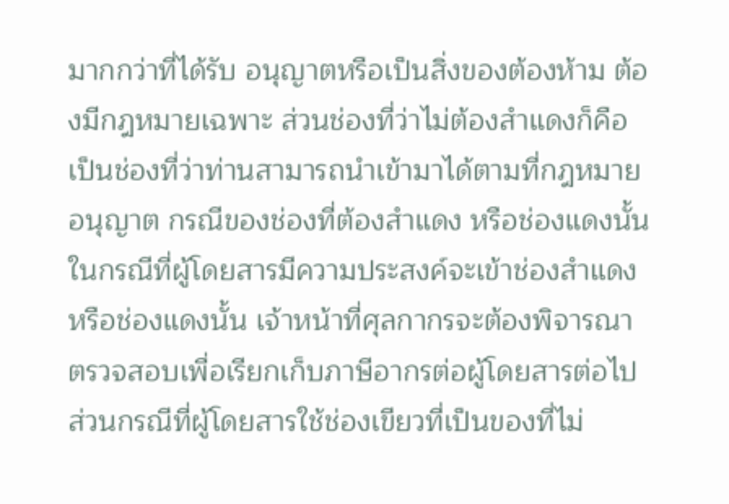มากกว่าที่ได้รับ อนุญาตหรือเป็นสิ่งของต้องห้าม ต้องมีกฎหมายเฉพาะ ส่วนช่องที่ว่าไม่ต้องสำแดงก็คือ เป็นช่องที่ว่าท่านสามารถนำเข้ามาได้ตามที่กฎหมายอนุญาต กรณีของช่องที่ต้องสำแดง หรือช่องแดงนั้นในกรณีที่ผู้โดยสารมีความประสงค์จะเข้าช่องสำแดงหรือช่องแดงนั้น เจ้าหน้าที่ศุลกากรจะต้องพิจารณาตรวจสอบเพื่อเรียกเก็บภาษีอากรต่อผู้โดยสารต่อไป ส่วนกรณีที่ผู้โดยสารใช้ช่องเขียวที่เป็นของที่ไม่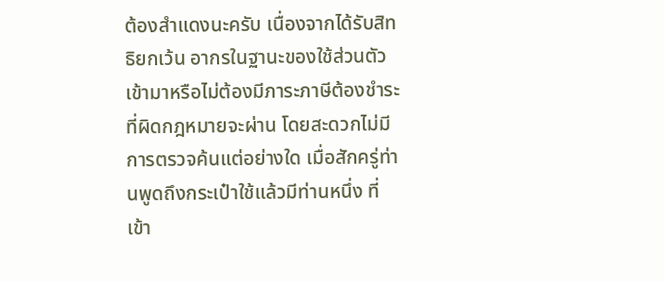ต้องสำแดงนะครับ เนื่องจากได้รับสิทธิยกเว้น อากรในฐานะของใช้ส่วนตัวเข้ามาหรือไม่ต้องมีภาระภาษีต้องชำระที่ผิดกฎหมายจะผ่าน โดยสะดวกไม่มีการตรวจค้นแต่อย่างใด เมื่อสักครู่ท่านพูดถึงกระเป๋าใช้แล้วมีท่านหนึ่ง ที่เข้า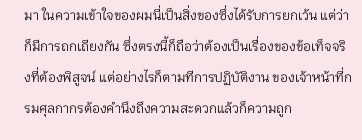มา ในความเข้าใจของผมนี่เป็นสิ่งของซึ่งได้รับการยกเว้น แต่ว่าก็มีการถกเถียงกัน ซึ่งตรงนี้ก็ถือว่าต้องเป็นเรื่องของข้อเท็จจริงที่ต้องพิสูจน์ แต่อย่างไรก็ตามทีการปฏิบัติงาน ของเจ้าหน้าที่กรมศุลกากรต้องคำนึงถึงความสะดวกแล้วก็ความถูก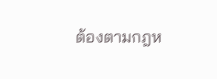ต้องตามกฎห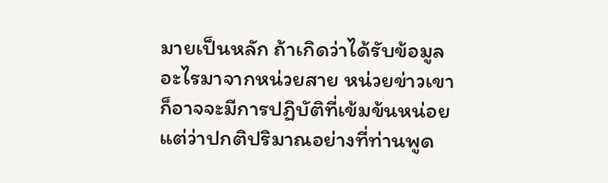มายเป็นหลัก ถ้าเกิดว่าได้รับข้อมูลอะไรมาจากหน่วยสาย หน่วยข่าวเขาก็อาจจะมีการปฏิบัติที่เข้มข้นหน่อย แต่ว่าปกติปริมาณอย่างที่ท่านพูด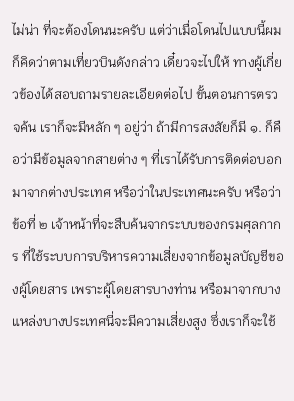ไม่น่า ที่จะต้องโดนนะครับ แต่ว่าเมื่อโดนไปแบบนี้ผมก็คิดว่าตามเที่ยวบินดังกล่าว เดี๋ยวจะไปให้ ทางผู้เกี่ยวข้องได้สอบถามรายละเอียดต่อไป ขั้นตอนการตรวจค้น เราก็จะมีหลัก ๆ อยู่ว่า ถ้ามีการสงสัยก็มี ๑. ก็คือว่ามีข้อมูลจากสายต่าง ๆ ที่เราได้รับการติดต่อบอกมาจากต่างประเทศ หรือว่าในประเทศนะครับ หรือว่าข้อที่ ๒ เจ้าหน้าที่จะสืบค้นจากระบบของกรมศุลกากร ที่ใช้ระบบการบริหารความเสี่ยงจากข้อมูลบัญชีของผู้โดยสาร เพราะผู้โดยสารบางท่าน หรือมาจากบางแหล่งบางประเทศนี่จะมีความเสี่ยงสูง ซึ่งเราก็จะใช้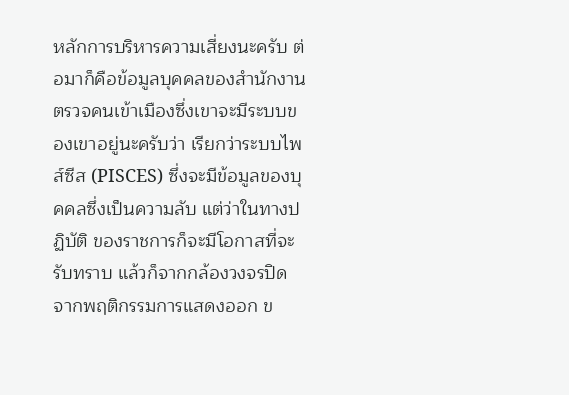หลักการบริหารความเสี่ยงนะครับ ต่อมาก็คือข้อมูลบุคคลของสำนักงานตรวจคนเข้าเมืองซึ่งเขาจะมีระบบของเขาอยู่นะครับว่า เรียกว่าระบบไพส์ซีส (PISCES) ซึ่งจะมีข้อมูลของบุคคลซึ่งเป็นความลับ แต่ว่าในทางปฏิบัติ ของราชการก็จะมีโอกาสที่จะรับทราบ แล้วก็จากกล้องวงจรปิด จากพฤติกรรมการแสดงออก ข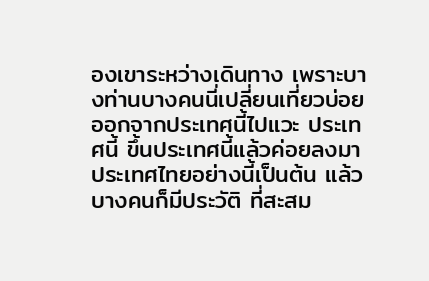องเขาระหว่างเดินทาง เพราะบางท่านบางคนนี่เปลี่ยนเที่ยวบ่อย ออกจากประเทศนี้ไปแวะ ประเทศนี้ ขึ้นประเทศนี้แล้วค่อยลงมาประเทศไทยอย่างนี้เป็นต้น แล้วบางคนก็มีประวัติ ที่สะสม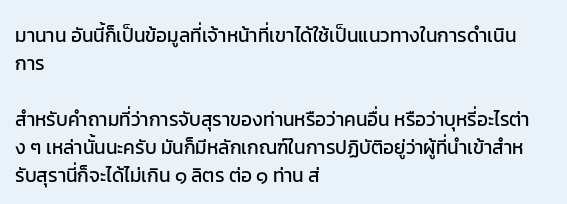มานาน อันนี้ก็เป็นข้อมูลที่เจ้าหน้าที่เขาได้ใช้เป็นแนวทางในการดำเนินการ

สำหรับคำถามที่ว่าการจับสุราของท่านหรือว่าคนอื่น หรือว่าบุหรี่อะไรต่าง ๆ เหล่านั้นนะครับ มันก็มีหลักเกณฑ์ในการปฏิบัติอยู่ว่าผู้ที่นำเข้าสำหรับสุรานี่ก็จะได้ไม่เกิน ๑ ลิตร ต่อ ๑ ท่าน ส่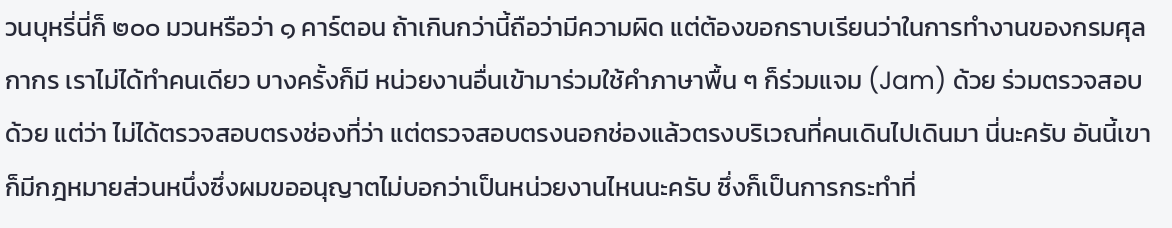วนบุหรี่นี่ก็ ๒๐๐ มวนหรือว่า ๑ คาร์ตอน ถ้าเกินกว่านี้ถือว่ามีความผิด แต่ต้องขอกราบเรียนว่าในการทำงานของกรมศุลกากร เราไม่ได้ทำคนเดียว บางครั้งก็มี หน่วยงานอื่นเข้ามาร่วมใช้คำภาษาพื้น ๆ ก็ร่วมแจม (Jam) ด้วย ร่วมตรวจสอบด้วย แต่ว่า ไม่ได้ตรวจสอบตรงช่องที่ว่า แต่ตรวจสอบตรงนอกช่องแล้วตรงบริเวณที่คนเดินไปเดินมา นี่นะครับ อันนี้เขาก็มีกฎหมายส่วนหนึ่งซึ่งผมขออนุญาตไม่บอกว่าเป็นหน่วยงานไหนนะครับ ซึ่งก็เป็นการกระทำที่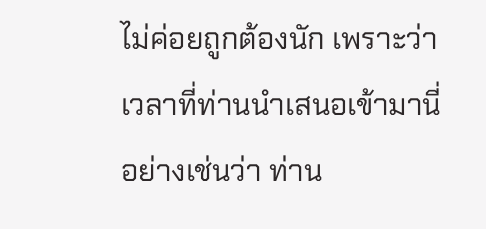ไม่ค่อยถูกต้องนัก เพราะว่าเวลาที่ท่านนำเสนอเข้ามานี่ อย่างเช่นว่า ท่าน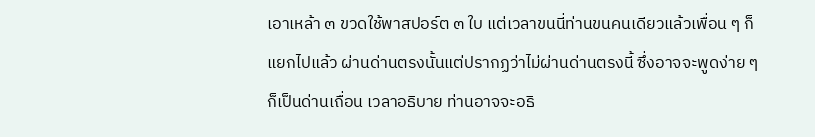เอาเหล้า ๓ ขวดใช้พาสปอร์ต ๓ ใบ แต่เวลาขนนี่ท่านขนคนเดียวแล้วเพื่อน ๆ ก็แยกไปแล้ว ผ่านด่านตรงนั้นแต่ปรากฏว่าไม่ผ่านด่านตรงนี้ ซึ่งอาจจะพูดง่าย ๆ ก็เป็นด่านเถื่อน เวลาอธิบาย ท่านอาจจะอธิ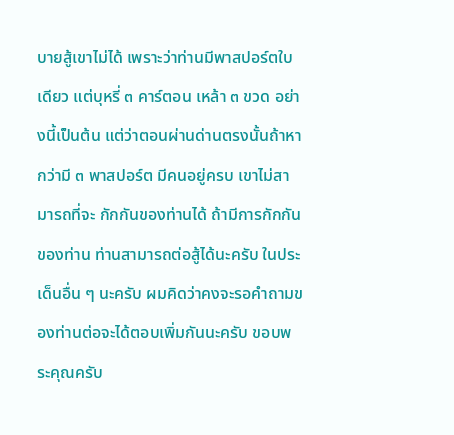บายสู้เขาไม่ได้ เพราะว่าท่านมีพาสปอร์ตใบเดียว แต่บุหรี่ ๓ คาร์ตอน เหล้า ๓ ขวด อย่างนี้เป็นต้น แต่ว่าตอนผ่านด่านตรงนั้นถ้าหากว่ามี ๓ พาสปอร์ต มีคนอยู่ครบ เขาไม่สามารถที่จะ กักกันของท่านได้ ถ้ามีการกักกันของท่าน ท่านสามารถต่อสู้ได้นะครับ ในประเด็นอื่น ๆ นะครับ ผมคิดว่าคงจะรอคำถามของท่านต่อจะได้ตอบเพิ่มกันนะครับ ขอบพระคุณครับ